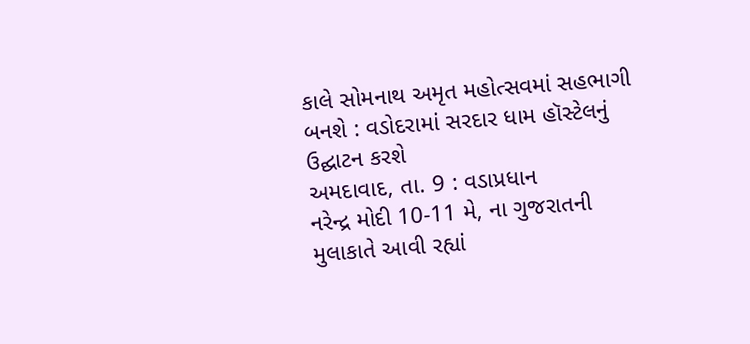કાલે સોમનાથ અમૃત મહોત્સવમાં સહભાગી બનશે : વડોદરામાં સરદાર ધામ હૉસ્ટેલનું ઉદ્ઘાટન કરશે
અમદાવાદ, તા. 9 : વડાપ્રધાન
નરેન્દ્ર મોદી 10-11 મે, ના ગુજરાતની મુલાકાતે આવી રહ્યાં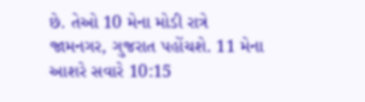છે. તેઓ 10 મેના મોડી રાત્રે
જામનગર, ગુજરાત પહોંચશે. 11 મેના આશરે સવારે 10:15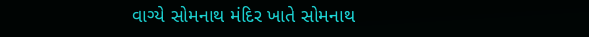વાગ્યે સોમનાથ મંદિર ખાતે સોમનાથ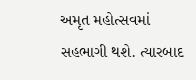અમૃત મહોત્સવમાં સહભાગી થશે. ત્યારબાદ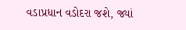વડાપ્રધાન વડોદરા જશે, જ્યાં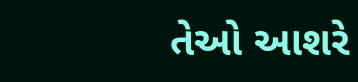તેઓ આશરે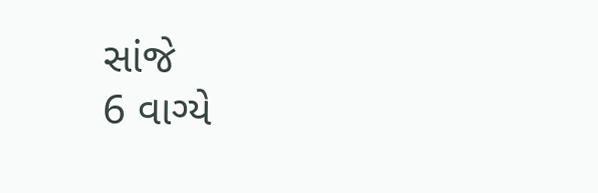સાંજે
6 વાગ્યે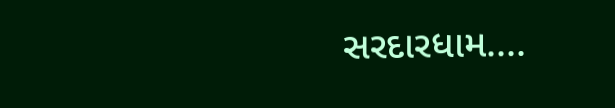સરદારધામ....